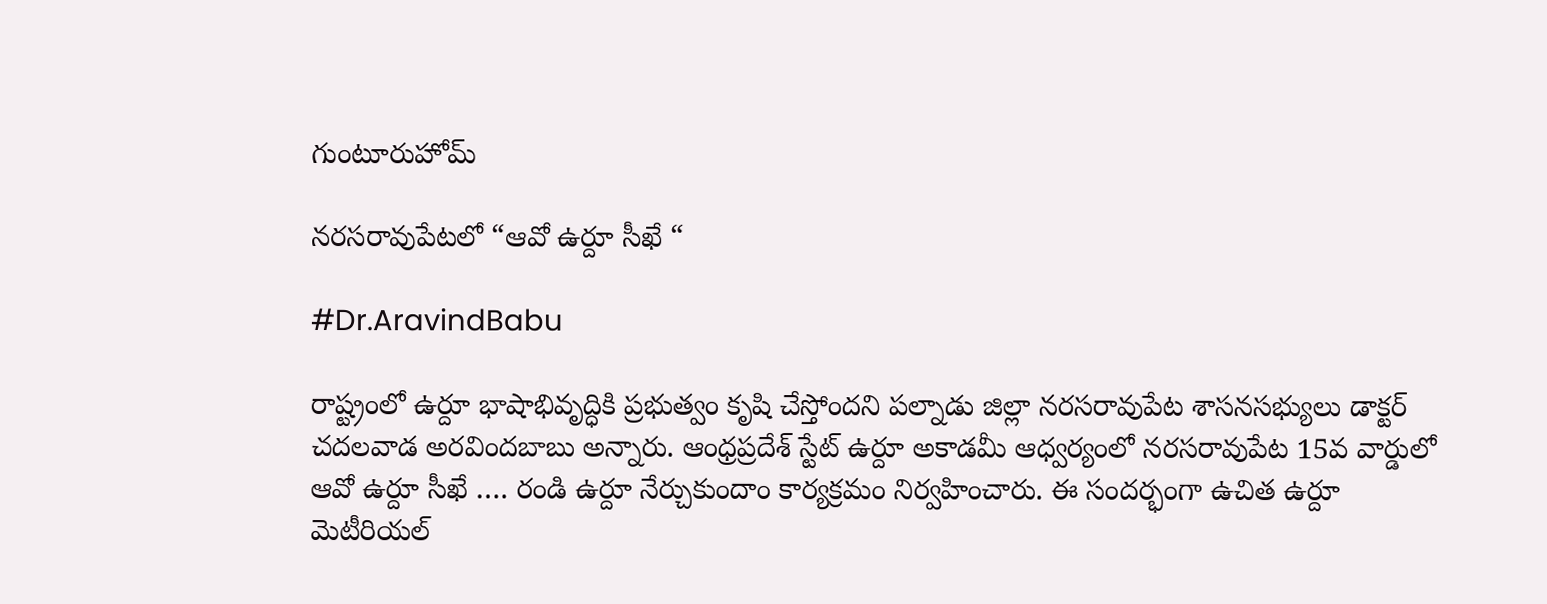గుంటూరుహోమ్

నరసరావుపేటలో “ఆవో ఉర్దూ సీఖే “

#Dr.AravindBabu

రాష్ట్రంలో ఉర్దూ భాషాభివృద్ధికి ప్రభుత్వం కృషి చేస్తోందని పల్నాడు జిల్లా నరసరావుపేట శాసనసభ్యులు డాక్టర్ చదలవాడ అరవిందబాబు అన్నారు. ఆంధ్రప్రదేశ్ స్టేట్ ఉర్దూ అకాడమీ ఆధ్వర్యంలో నరసరావుపేట 15వ వార్డులో ఆవో ఉర్దూ సీఖే …. రండి ఉర్దూ నేర్చుకుందాం కార్యక్రమం నిర్వహించారు. ఈ సందర్భంగా ఉచిత ఉర్దూ మెటీరియల్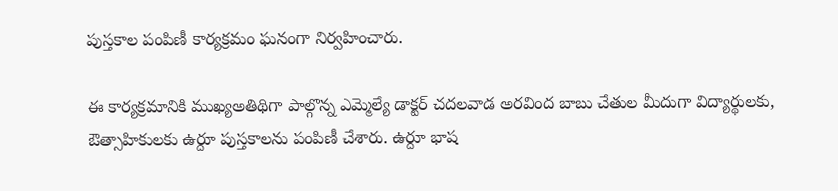పుస్తకాల పంపిణీ కార్యక్రమం ఘనంగా నిర్వహించారు.

ఈ కార్యక్రమానికి ముఖ్యఅతిథిగా పాల్గొన్న ఎమ్మెల్యే డాక్టర్ చదలవాడ అరవింద బాబు చేతుల మీదుగా విద్యార్థులకు, ఔత్సాహికులకు ఉర్దూ పుస్తకాలను పంపిణీ చేశారు. ఉర్దూ భాష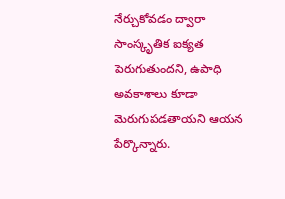నేర్చుకోవడం ద్వారా సాంస్కృతిక ఐక్యత పెరుగుతుందని, ఉపాధి అవకాశాలు కూడా మెరుగుపడతాయని ఆయన పేర్కొన్నారు.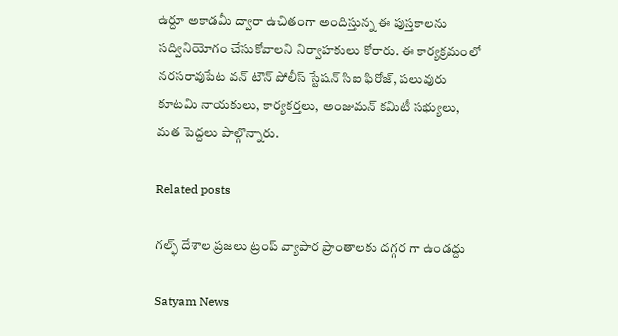ఉర్దూ అకాడమీ ద్వారా ఉచితంగా అందిస్తున్న ఈ పుస్తకాలను సద్వినియోగం చేసుకోవాలని నిర్వాహకులు కోరారు. ఈ కార్యక్రమంలో నరసరావుపేట వన్ టౌన్ పోలీస్ స్టేషన్ సిఐ ఫిరోజ్, పలువురు కూటమి నాయకులు, కార్యకర్తలు, అంజుమన్ కమిటీ సభ్యులు, మత పెద్దలు పాల్గొన్నారు.

Related posts

గల్ఫ్ దేశాల ప్రజలు ట్రంప్ వ్యాపార ప్రాంతాలకు దగ్గర గా ఉండద్దు

Satyam News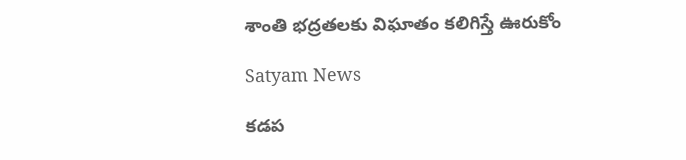శాంతి భద్రతలకు విఘాతం కలిగిస్తే ఊరుకోం

Satyam News

కడప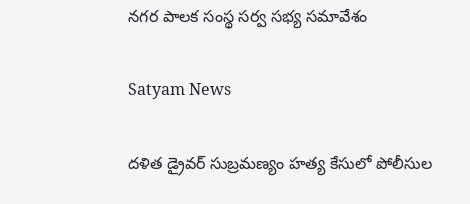నగర పాలక సంస్థ సర్వ సభ్య సమావేశం

Satyam News

దళిత డ్రైవర్ సుబ్రమణ్యం హత్య కేసులో పోలీసుల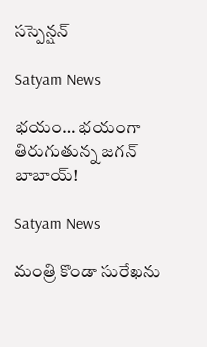సస్పెన్షన్

Satyam News

భయం… భయంగా తిరుగుతున్న జగన్ బాబాయ్!

Satyam News

మంత్రి కొండా సురేఖను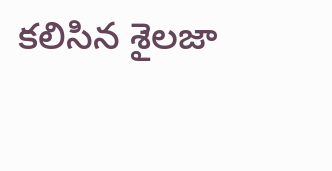కలిసిన శైలజా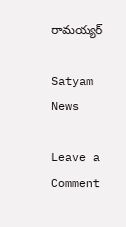రామయ్యర్

Satyam News

Leave a Comment